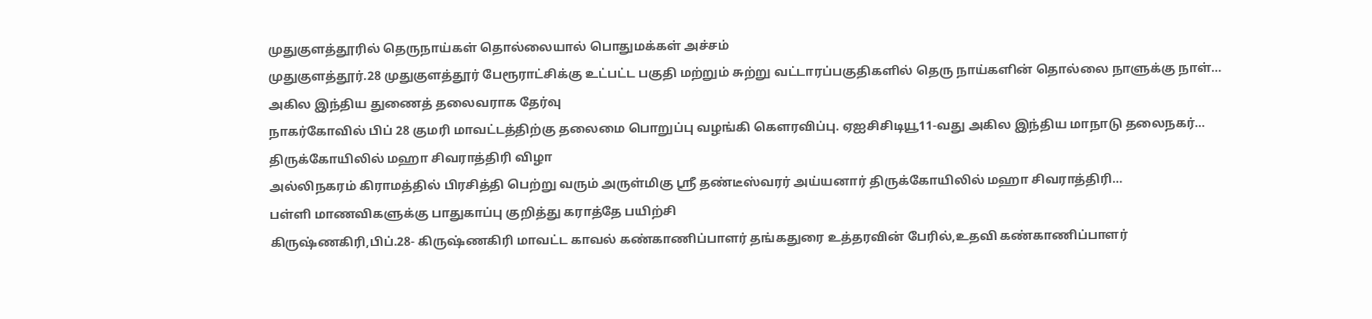முதுகுளத்தூரில் தெருநாய்கள் தொல்லையால் பொதுமக்கள் அச்சம்
முதுகுளத்தூர்.28 முதுகுளத்தூர் பேரூராட்சிக்கு உட்பட்ட பகுதி மற்றும் சுற்று வட்டாரப்பகுதிகளில் தெரு நாய்களின் தொல்லை நாளுக்கு நாள்…
அகில இந்திய துணைத் தலைவராக தேர்வு
நாகர்கோவில் பிப் 28 குமரி மாவட்டத்திற்கு தலைமை பொறுப்பு வழங்கி கௌரவிப்பு. ஏஐசிசிடியூ11-வது அகில இந்திய மாநாடு தலைநகர்…
திருக்கோயிலில் மஹா சிவராத்திரி விழா
அல்லிநகரம் கிராமத்தில் பிரசித்தி பெற்று வரும் அருள்மிகு ஶ்ரீ தண்டீஸ்வரர் அய்யனார் திருக்கோயிலில் மஹா சிவராத்திரி…
பள்ளி மாணவிகளுக்கு பாதுகாப்பு குறித்து கராத்தே பயிற்சி
கிருஷ்ணகிரி,பிப்.28- கிருஷ்ணகிரி மாவட்ட காவல் கண்காணிப்பாளர் தங்கதுரை உத்தரவின் பேரில்,உதவி கண்காணிப்பாளர்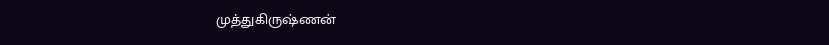முத்துகிருஷ்ணன்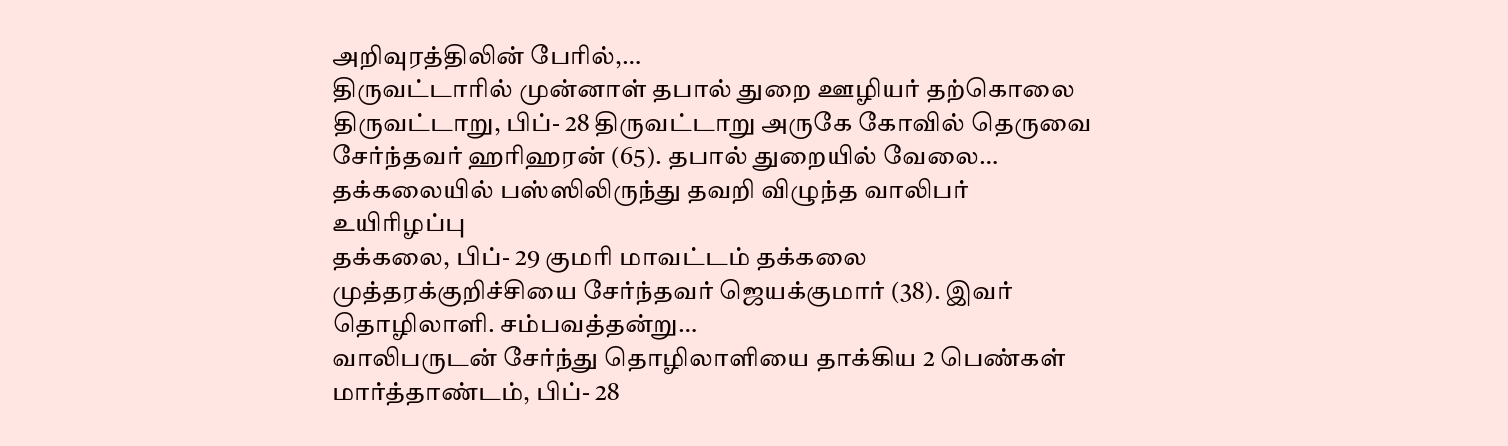அறிவுரத்திலின் பேரில்,…
திருவட்டாரில் முன்னாள் தபால் துறை ஊழியர் தற்கொலை
திருவட்டாறு, பிப்- 28 திருவட்டாறு அருகே கோவில் தெருவை சேர்ந்தவர் ஹரிஹரன் (65). தபால் துறையில் வேலை…
தக்கலையில் பஸ்ஸிலிருந்து தவறி விழுந்த வாலிபர் உயிரிழப்பு
தக்கலை, பிப்- 29 குமரி மாவட்டம் தக்கலை முத்தரக்குறிச்சியை சேர்ந்தவர் ஜெயக்குமார் (38). இவர் தொழிலாளி. சம்பவத்தன்று…
வாலிபருடன் சேர்ந்து தொழிலாளியை தாக்கிய 2 பெண்கள்
மார்த்தாண்டம், பிப்- 28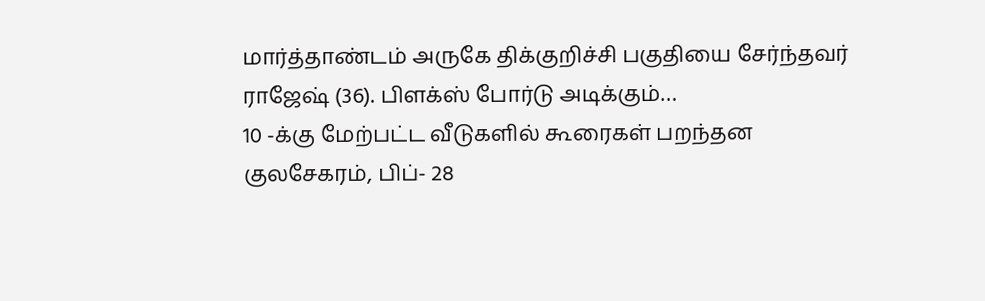மார்த்தாண்டம் அருகே திக்குறிச்சி பகுதியை சேர்ந்தவர் ராஜேஷ் (36). பிளக்ஸ் போர்டு அடிக்கும்…
10 -க்கு மேற்பட்ட வீடுகளில் கூரைகள் பறந்தன
குலசேகரம், பிப்- 28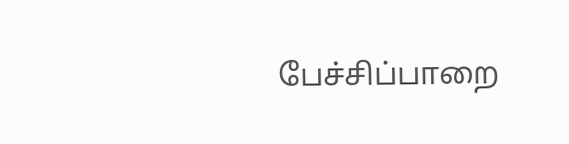பேச்சிப்பாறை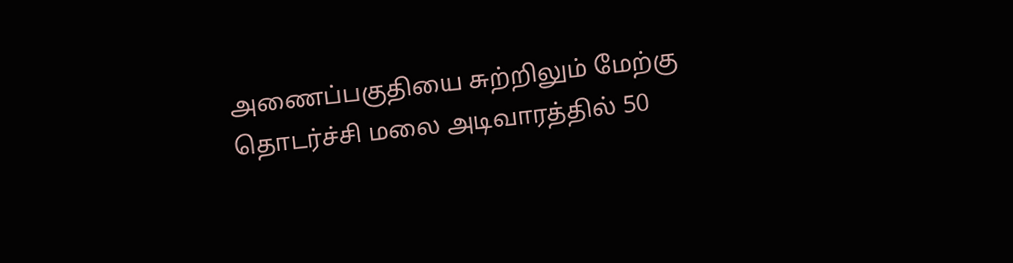அணைப்பகுதியை சுற்றிலும் மேற்கு தொடர்ச்சி மலை அடிவாரத்தில் 50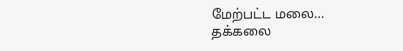மேற்பட்ட மலை…
தக்கலை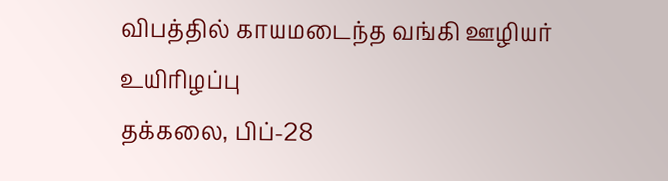விபத்தில் காயமடைந்த வங்கி ஊழியர் உயிரிழப்பு
தக்கலை, பிப்-28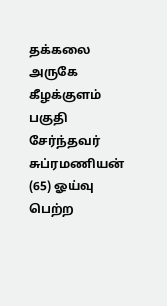தக்கலை அருகே கீழக்குளம் பகுதி சேர்ந்தவர் சுப்ரமணியன் (65) ஓய்வு பெற்ற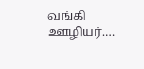வங்கி ஊழியர்.…